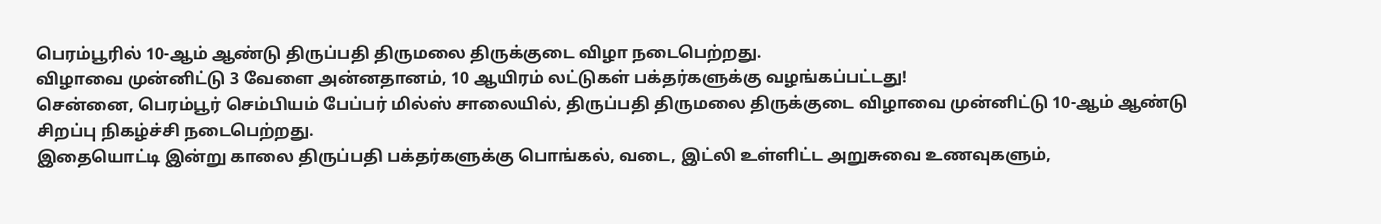பெரம்பூரில் 10-ஆம் ஆண்டு திருப்பதி திருமலை திருக்குடை விழா நடைபெற்றது.
விழாவை முன்னிட்டு 3 வேளை அன்னதானம், 10 ஆயிரம் லட்டுகள் பக்தர்களுக்கு வழங்கப்பட்டது!
சென்னை, பெரம்பூர் செம்பியம் பேப்பர் மில்ஸ் சாலையில், திருப்பதி திருமலை திருக்குடை விழாவை முன்னிட்டு 10-ஆம் ஆண்டு சிறப்பு நிகழ்ச்சி நடைபெற்றது.
இதையொட்டி இன்று காலை திருப்பதி பக்தர்களுக்கு பொங்கல், வடை, இட்லி உள்ளிட்ட அறுசுவை உணவுகளும்,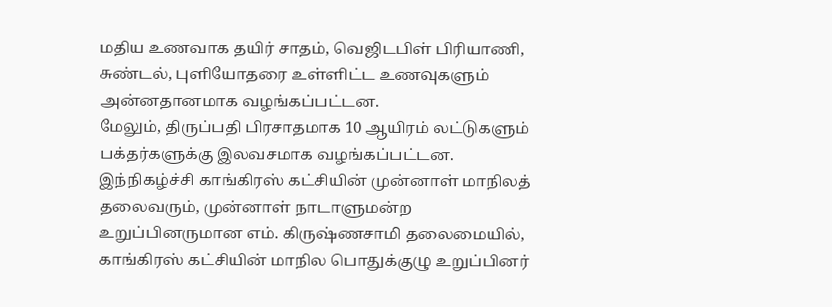மதிய உணவாக தயிர் சாதம், வெஜிடபிள் பிரியாணி, சுண்டல், புளியோதரை உள்ளிட்ட உணவுகளும் அன்னதானமாக வழங்கப்பட்டன.
மேலும், திருப்பதி பிரசாதமாக 10 ஆயிரம் லட்டுகளும் பக்தர்களுக்கு இலவசமாக வழங்கப்பட்டன.
இந்நிகழ்ச்சி காங்கிரஸ் கட்சியின் முன்னாள் மாநிலத் தலைவரும், முன்னாள் நாடாளுமன்ற உறுப்பினருமான எம். கிருஷ்ணசாமி தலைமையில்,
காங்கிரஸ் கட்சியின் மாநில பொதுக்குழு உறுப்பினர்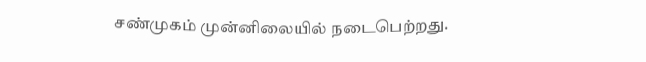சண்முகம் முன்னிலையில் நடைபெற்றது.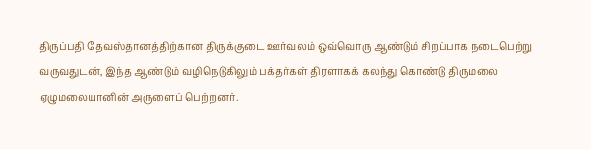திருப்பதி தேவஸ்தானத்திற்கான திருக்குடை ஊர்வலம் ஒவ்வொரு ஆண்டும் சிறப்பாக நடைபெற்று வருவதுடன், இந்த ஆண்டும் வழிநெடுகிலும் பக்தர்கள் திரளாகக் கலந்து கொண்டு திருமலை ஏழுமலையானின் அருளைப் பெற்றனர்.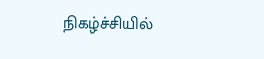நிகழ்ச்சியில்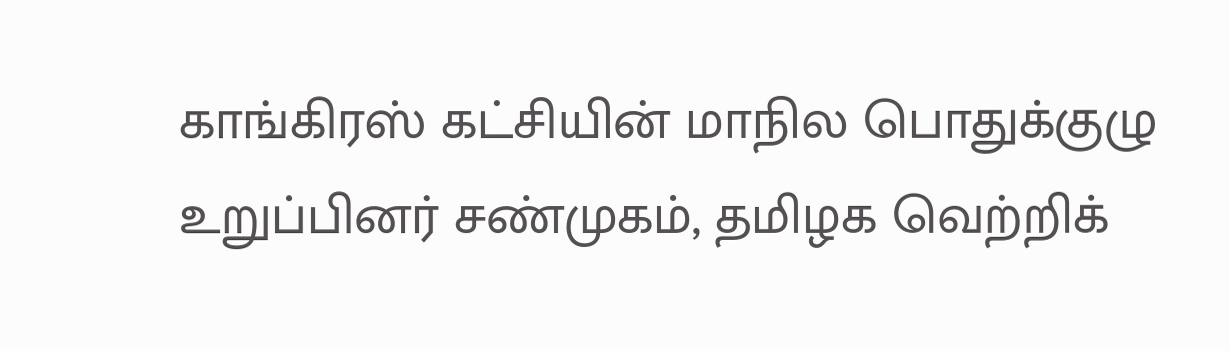காங்கிரஸ் கட்சியின் மாநில பொதுக்குழு உறுப்பினர் சண்முகம், தமிழக வெற்றிக்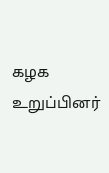கழக உறுப்பினர்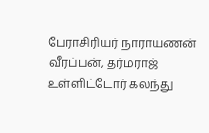பேராசிரியர் நாராயணன் வீரப்பன், தர்மராஜ் உள்ளிட்டோர் கலந்து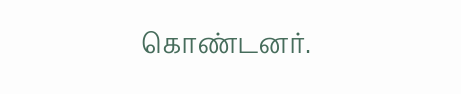கொண்டனர்.